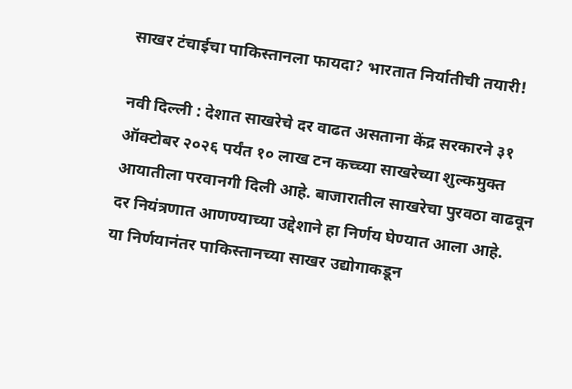साखर टंचाईचा पाकिस्तानला फायदा? भारतात निर्यातीची तयारी!

नवी दिल्ली : देशात साखरेचे दर वाढत असताना केंद्र सरकारने ३१ ऑक्टोबर २०२६ पर्यंत १० लाख टन कच्च्या साखरेच्या शुल्कमुक्त आयातीला परवानगी दिली आहे. बाजारातील साखरेचा पुरवठा वाढवून दर नियंत्रणात आणण्याच्या उद्देशाने हा निर्णय घेण्यात आला आहे.
या निर्णयानंतर पाकिस्तानच्या साखर उद्योगाकडून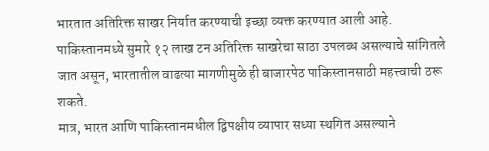भारतात अतिरिक्त साखर निर्यात करण्याची इच्छा व्यक्त करण्यात आली आहे. पाकिस्तानमध्ये सुमारे १२ लाख टन अतिरिक्त साखरेचा साठा उपलब्ध असल्याचे सांगितले जात असून, भारतातील वाढत्या मागणीमुळे ही बाजारपेठ पाकिस्तानसाठी महत्त्वाची ठरू शकते.
मात्र, भारत आणि पाकिस्तानमधील द्विपक्षीय व्यापार सध्या स्थगित असल्याने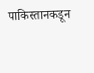पाकिस्तानकडून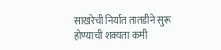साखरेची निर्यात तातडीने सुरू होण्याची शक्यता कमी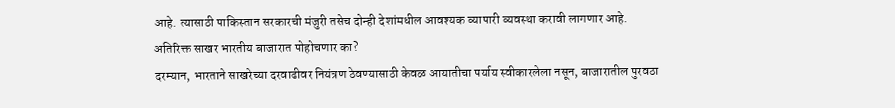आहे. त्यासाठी पाकिस्तान सरकारची मंजुरी तसेच दोन्ही देशांमधील आवश्यक व्यापारी व्यवस्था करावी लागणार आहे.
अतिरिक्त साखर भारतीय बाजारात पोहोचणार का?
दरम्यान, भारताने साखरेच्या दरवाढीवर नियंत्रण ठेवण्यासाठी केवळ आयातीचा पर्याय स्वीकारलेला नसून, बाजारातील पुरवठा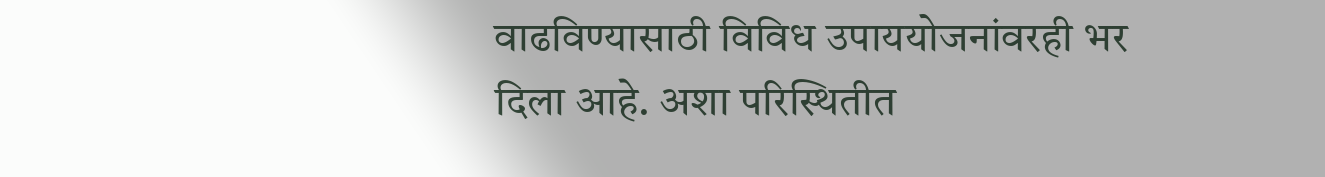वाढविण्यासाठी विविध उपाययोजनांवरही भर दिला आहे. अशा परिस्थितीत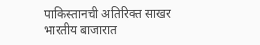पाकिस्तानची अतिरिक्त साखर भारतीय बाजारात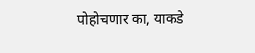पोहोचणार का, याकडे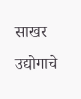साखर उद्योगाचे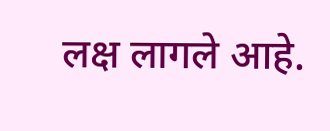लक्ष लागले आहे.